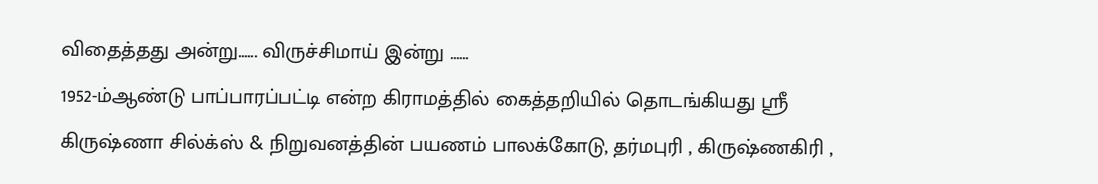விதைத்தது அன்று...... விருச்சிமாய் இன்று ……
1952-ம்ஆண்டு பாப்பாரப்பட்டி என்ற கிராமத்தில் கைத்தறியில் தொடங்கியது ஸ்ரீ கிருஷ்ணா சில்க்ஸ் & நிறுவனத்தின் பயணம் பாலக்கோடு, தர்மபுரி , கிருஷ்ணகிரி ,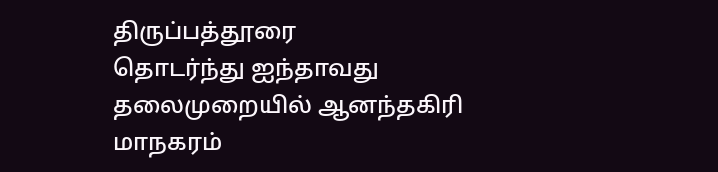திருப்பத்தூரை
தொடர்ந்து ஐந்தாவது தலைமுறையில் ஆனந்தகிரி மாநகரம்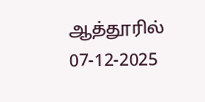ஆத்தூரில் 07-12-2025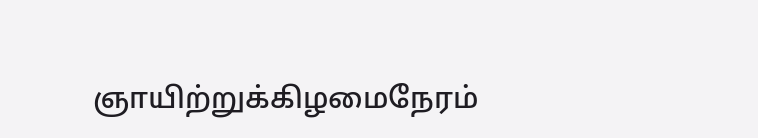ஞாயிற்றுக்கிழமைநேரம்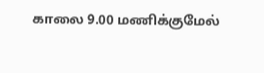காலை 9.00 மணிக்குமேல்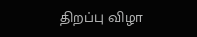திறப்பு விழா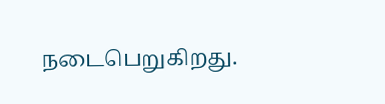நடைபெறுகிறது.